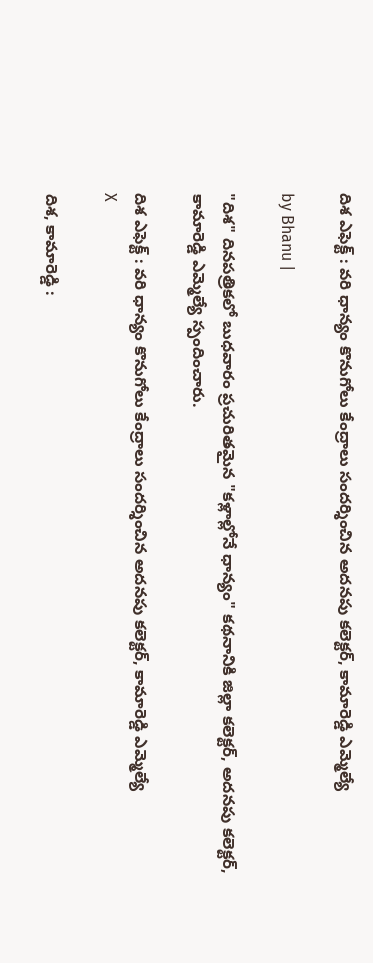దిశ ఎఫెక్ట్ : వరి ధాన్యం కొనుగోలు కేంద్రాలు సందర్శించిన అదనపు కలెక్టర్, కామారెడ్డి ఎమ్మెల్యే

by Bhanu |

"దిశ" దినపత్రికలో బుధవారం ప్రచురితమైన "కళ్లాల్లోనే ధాన్యం" కథనానికి జిల్లా కలెక్టర్, అదనపు కలెక్టర్, కామారెడ్డి ఎమ్మెల్యే స్పందించారు.

దిశ ఎఫెక్ట్ : వరి ధాన్యం కొనుగోలు కేంద్రాలు సందర్శించిన అదనపు కలెక్టర్, కామారెడ్డి ఎమ్మెల్యే
X

దిశ, కామారెడ్డి :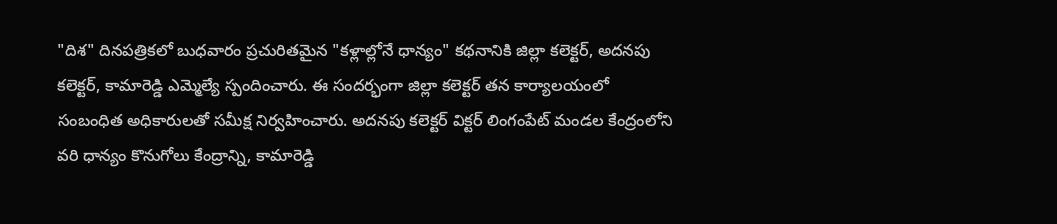"దిశ" దినపత్రికలో బుధవారం ప్రచురితమైన "కళ్లాల్లోనే ధాన్యం" కథనానికి జిల్లా కలెక్టర్, అదనపు కలెక్టర్, కామారెడ్డి ఎమ్మెల్యే స్పందించారు. ఈ సందర్భంగా జిల్లా కలెక్టర్ తన కార్యాలయంలో సంబంధిత అధికారులతో సమీక్ష నిర్వహించారు. అదనపు కలెక్టర్ విక్టర్ లింగంపేట్ మండల కేంద్రంలోని వరి ధాన్యం కొనుగోలు కేంద్రాన్ని, కామారెడ్డి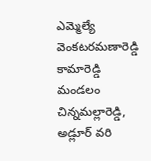ఎమ్మెల్యే వెంకటరమణారెడ్డి కామారెడ్డి మండలం చిన్నమల్లారెడ్డి, అడ్లూర్ వరి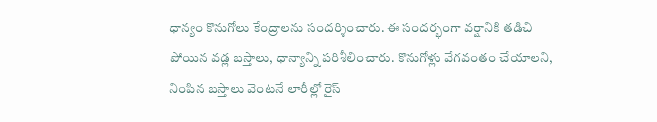ధాన్యం కొనుగోలు కేంద్రాలను సందర్శించారు. ఈ సందర్భంగా వర్షానికి తడిచి పోయిన వడ్ల బస్తాలు, ధాన్యాన్ని పరిశీలించారు. కొనుగోళ్లు వేగవంతం చేయాలని, నింపిన బస్తాలు వెంటనే లారీల్లో రైస్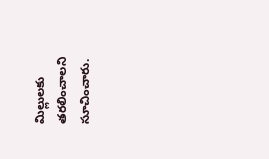మిల్లులకు తరలించాలని సూచించారు.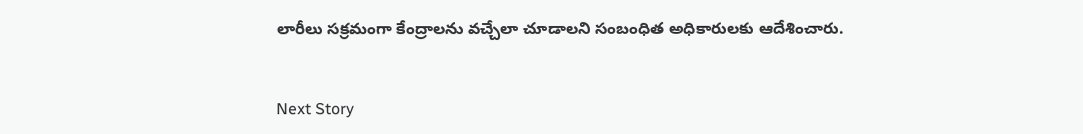లారీలు సక్రమంగా కేంద్రాలను వచ్చేలా చూడాలని సంబంధిత అధికారులకు ఆదేశించారు.


Next Story